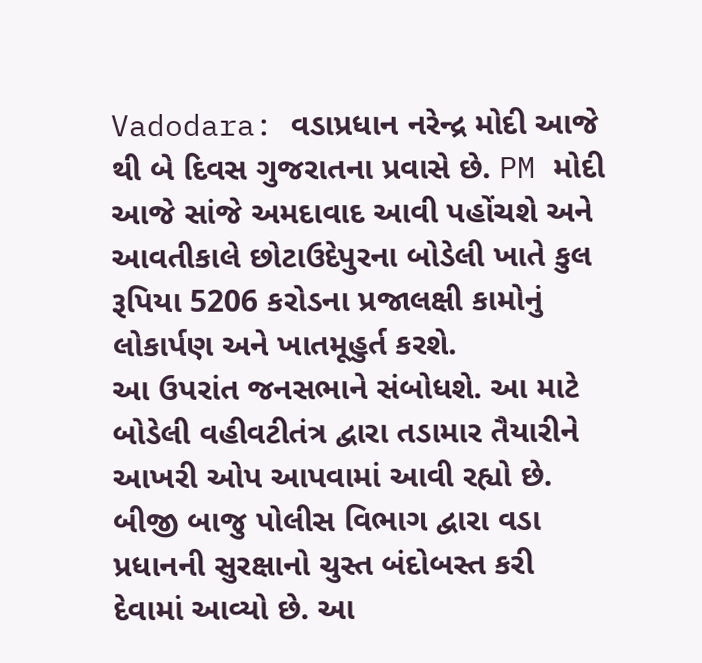Vadodara: વડાપ્રધાન નરેન્દ્ર મોદી આજે થી બે દિવસ ગુજરાતના પ્રવાસે છે. PM મોદી આજે સાંજે અમદાવાદ આવી પહોંચશે અને આવતીકાલે છોટાઉદેપુરના બોડેલી ખાતે કુલ રૂપિયા 5206 કરોડના પ્રજાલક્ષી કામોનું લોકાર્પણ અને ખાતમૂહુર્ત કરશે.
આ ઉપરાંત જનસભાને સંબોધશે. આ માટે બોડેલી વહીવટીતંત્ર દ્વારા તડામાર તૈયારીને આખરી ઓપ આપવામાં આવી રહ્યો છે. બીજી બાજુ પોલીસ વિભાગ દ્વારા વડા પ્રધાનની સુરક્ષાનો ચુસ્ત બંદોબસ્ત કરી દેવામાં આવ્યો છે. આ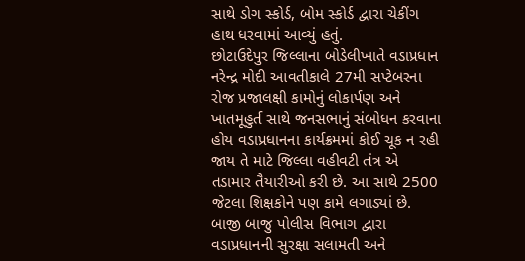સાથે ડોગ સ્કોર્ડ, બોમ સ્કોર્ડ દ્વારા ચેકીંગ હાથ ધરવામાં આવ્યું હતું.
છોટાઉદેપુર જિલ્લાના બોડેલીખાતે વડાપ્રધાન નરેન્દ્ર મોદી આવતીકાલે 27મી સપ્ટેબરના રોજ પ્રજાલક્ષી કામોનું લોકાર્પણ અને ખાતમૂહુર્ત સાથે જનસભાનું સંબોધન કરવાના હોય વડાપ્રધાનના કાર્યક્રમમાં કોઈ ચૂક ન રહી જાય તે માટે જિલ્લા વહીવટી તંત્ર એ તડામાર તૈયારીઓ કરી છે. આ સાથે 2500 જેટલા શિક્ષકોને પણ કામે લગાડ્યાં છે.
બાજી બાજુ પોલીસ વિભાગ દ્વારા વડાપ્રધાનની સુરક્ષા સલામતી અને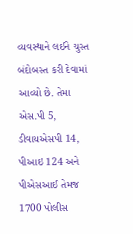વ્યવસ્થાને લઈને ચુસ્ત બંદોબસ્ત કરી દેવામાં આવ્યો છે. તેમા એસ.પી 5, ડીવાયએસપી 14, પીઆઇ 124 અને પીએસઆઈ તેમજ 1700 પોલીસ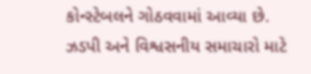કોન્સ્ટેબલને ગોઠવવામાં આવ્યા છે.
ઝડપી અને વિશ્વસનીય સમાચારો માટે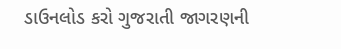ડાઉનલોડ કરો ગુજરાતી જાગરણની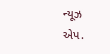ન્યૂઝ એપ.